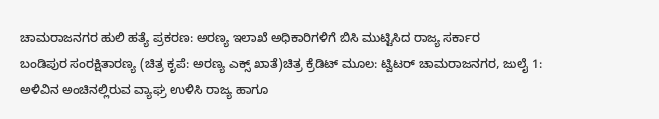ಚಾಮರಾಜನಗರ ಹುಲಿ ಹತ್ಯೆ ಪ್ರಕರಣ: ಅರಣ್ಯ ಇಲಾಖೆ ಅಧಿಕಾರಿಗಳಿಗೆ ಬಿಸಿ ಮುಟ್ಟಿಸಿದ ರಾಜ್ಯ ಸರ್ಕಾರ
ಬಂಡಿಪುರ ಸಂರಕ್ಷಿತಾರಣ್ಯ (ಚಿತ್ರ ಕೃಪೆ: ಅರಣ್ಯ ಎಕ್ಸ್ ಖಾತೆ)ಚಿತ್ರ ಕ್ರೆಡಿಟ್ ಮೂಲ: ಟ್ವಿಟರ್ ಚಾಮರಾಜನಗರ, ಜುಲೈ 1: ಅಳಿವಿನ ಅಂಚಿನಲ್ಲಿರುವ ವ್ಯಾಘ್ರ ಉಳಿಸಿ ರಾಜ್ಯ ಹಾಗೂ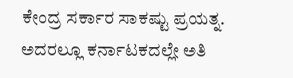ಕೇಂದ್ರ ಸರ್ಕಾರ ಸಾಕಷ್ಟು ಪ್ರಯತ್ನ. ಅದರಲ್ಲೂ ಕರ್ನಾಟಕದಲ್ಲೇ ಅತಿ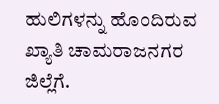ಹುಲಿಗಳನ್ನು ಹೊಂದಿರುವ ಖ್ಯಾತಿ ಚಾಮರಾಜನಗರ ಜಿಲ್ಲೆಗೆ.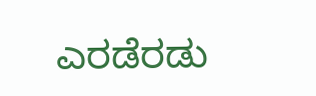ಎರಡೆರಡು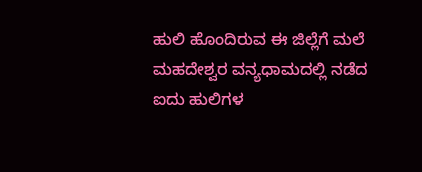ಹುಲಿ ಹೊಂದಿರುವ ಈ ಜಿಲ್ಲೆಗೆ ಮಲೆ ಮಹದೇಶ್ವರ ವನ್ಯಧಾಮದಲ್ಲಿ ನಡೆದ ಐದು ಹುಲಿಗಳ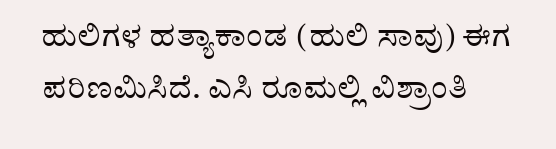ಹುಲಿಗಳ ಹತ್ಯಾಕಾಂಡ (ಹುಲಿ ಸಾವು) ಈಗ ಪರಿಣಮಿಸಿದೆ. ಎಸಿ ರೂಮಲ್ಲಿ ವಿಶ್ರಾಂತಿ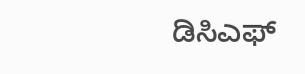ಡಿಸಿಎಫ್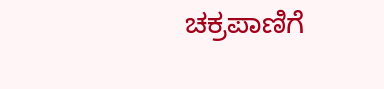ಚಕ್ರಪಾಣಿಗೆ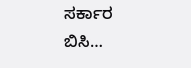ಸರ್ಕಾರ ಬಿಸಿ…